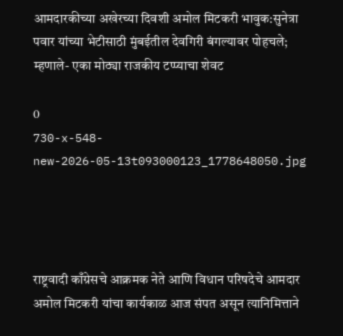आमदारकीच्या अखेरच्या दिवशी अमोल मिटकरी भावुक:सुनेत्रा पवार यांच्या भेटीसाठी मुंबईतील देवगिरी बंगल्यावर पोहचले; म्हणाले- एका मोठ्या राजकीय टप्प्याचा शेवट

0
730-x-548-new-2026-05-13t093000123_1778648050.jpg




राष्ट्रवादी काँग्रेसचे आक्रमक नेते आणि विधान परिषदेचे आमदार अमोल मिटकरी यांचा कार्यकाळ आज संपत असून त्यानिमित्ताने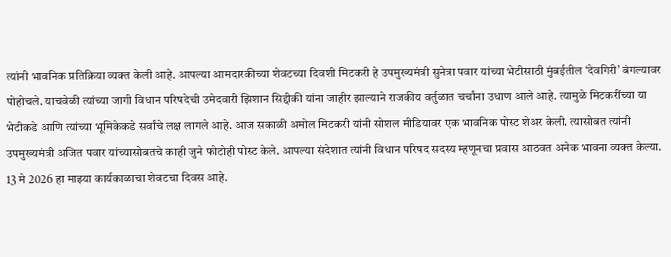त्यांनी भावनिक प्रतिक्रिया व्यक्त केली आहे. आपल्या आमदारकीच्या शेवटच्या दिवशी मिटकरी हे उपमुख्यमंत्री सुनेत्रा पवार यांच्या भेटीसाठी मुंबईतील ‘देवगिरी’ बंगल्यावर पोहोचले. याचवेळी त्यांच्या जागी विधान परिषदेची उमेदवारी झिशान सिद्दीकी यांना जाहीर झाल्याने राजकीय वर्तुळात चर्चांना उधाण आले आहे. त्यामुळे मिटकरींच्या या भेटीकडे आणि त्यांच्या भूमिकेकडे सर्वांचे लक्ष लागले आहे. आज सकाळी अमोल मिटकरी यांनी सोशल मीडियावर एक भावनिक पोस्ट शेअर केली. त्यासोबत त्यांनी उपमुख्यमंत्री अजित पवार यांच्यासोबतचे काही जुने फोटोही पोस्ट केले. आपल्या संदेशात त्यांनी विधान परिषद सदस्य म्हणूनचा प्रवास आठवत अनेक भावना व्यक्त केल्या. 13 मे 2026 हा माझ्या कार्यकाळाचा शेवटचा दिवस आहे.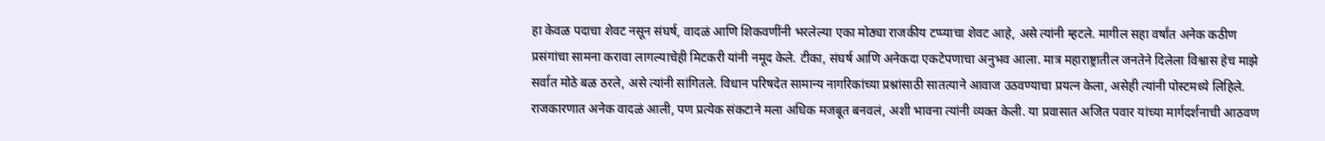हा केवळ पदाचा शेवट नसून संघर्ष, वादळं आणि शिकवणींनी भरलेल्या एका मोठ्या राजकीय टप्प्याचा शेवट आहे, असे त्यांनी म्हटले. मागील सहा वर्षांत अनेक कठीण प्रसंगांचा सामना करावा लागल्याचेही मिटकरी यांनी नमूद केले. टीका, संघर्ष आणि अनेकदा एकटेपणाचा अनुभव आला. मात्र महाराष्ट्रातील जनतेने दिलेला विश्वास हेच माझे सर्वात मोठे बळ ठरले, असे त्यांनी सांगितले. विधान परिषदेत सामान्य नागरिकांच्या प्रश्नांसाठी सातत्याने आवाज उठवण्याचा प्रयत्न केला, असेही त्यांनी पोस्टमध्ये लिहिले. राजकारणात अनेक वादळं आली, पण प्रत्येक संकटाने मला अधिक मजबूत बनवलं, अशी भावना त्यांनी व्यक्त केली. या प्रवासात अजित पवार यांच्या मार्गदर्शनाची आठवण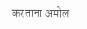करताना अमोल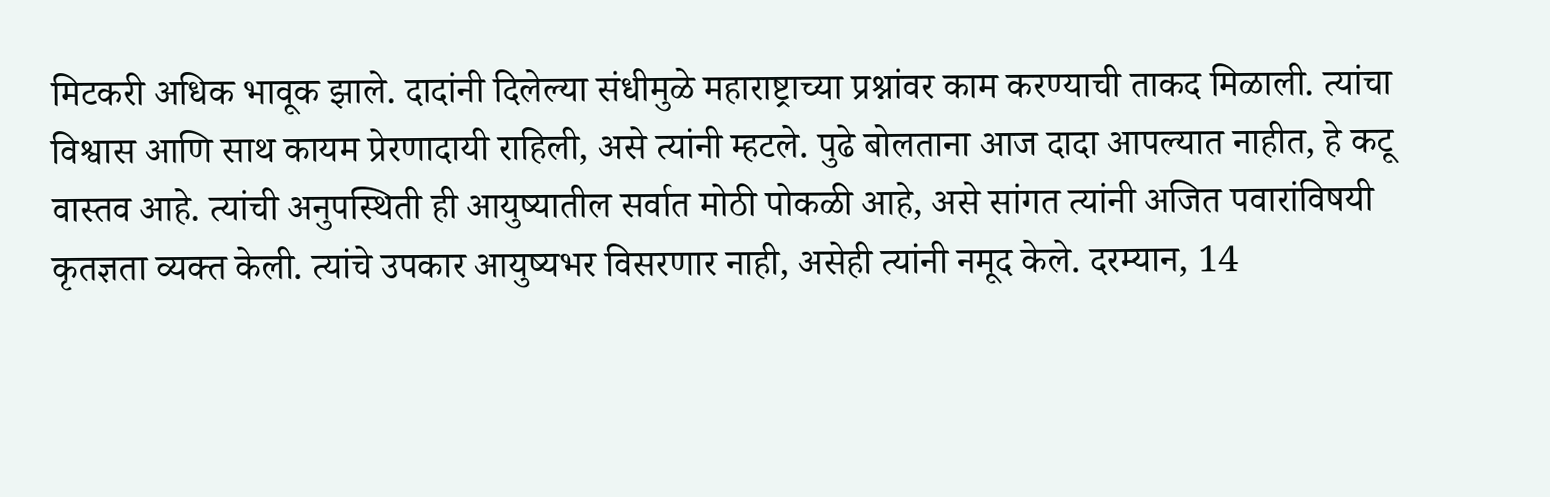मिटकरी अधिक भावूक झाले. दादांनी दिलेल्या संधीमुळे महाराष्ट्राच्या प्रश्नांवर काम करण्याची ताकद मिळाली. त्यांचा विश्वास आणि साथ कायम प्रेरणादायी राहिली, असे त्यांनी म्हटले. पुढे बोलताना आज दादा आपल्यात नाहीत, हे कटू वास्तव आहे. त्यांची अनुपस्थिती ही आयुष्यातील सर्वात मोठी पोकळी आहे, असे सांगत त्यांनी अजित पवारांविषयी कृतज्ञता व्यक्त केली. त्यांचे उपकार आयुष्यभर विसरणार नाही, असेही त्यांनी नमूद केले. दरम्यान, 14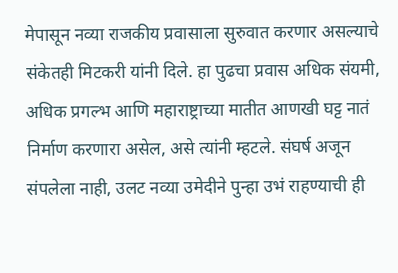मेपासून नव्या राजकीय प्रवासाला सुरुवात करणार असल्याचे संकेतही मिटकरी यांनी दिले. हा पुढचा प्रवास अधिक संयमी, अधिक प्रगल्भ आणि महाराष्ट्राच्या मातीत आणखी घट्ट नातं निर्माण करणारा असेल, असे त्यांनी म्हटले. संघर्ष अजून संपलेला नाही, उलट नव्या उमेदीने पुन्हा उभं राहण्याची ही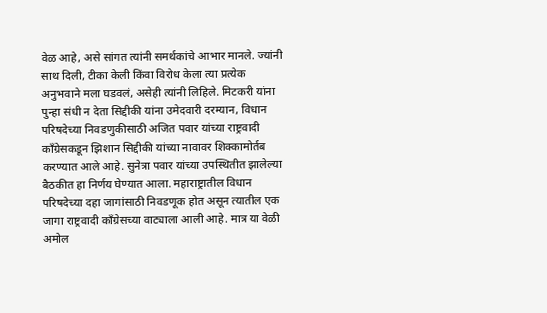वेळ आहे, असे सांगत त्यांनी समर्थकांचे आभार मानले. ज्यांनी साथ दिली, टीका केली किंवा विरोध केला त्या प्रत्येक अनुभवाने मला घडवलं, असेही त्यांनी लिहिले. मिटकरी यांना पुन्हा संधी न देता सिद्दीकी यांना उमेदवारी दरम्यान, विधान परिषदेच्या निवडणुकीसाठी अजित पवार यांच्या राष्ट्रवादी काँग्रेसकडून झिशान सिद्दीकी यांच्या नावावर शिक्कामोर्तब करण्यात आले आहे. सुनेत्रा पवार यांच्या उपस्थितीत झालेल्या बैठकीत हा निर्णय घेण्यात आला. महाराष्ट्रातील विधान परिषदेच्या दहा जागांसाठी निवडणूक होत असून त्यातील एक जागा राष्ट्रवादी काँग्रेसच्या वाट्याला आली आहे. मात्र या वेळी अमोल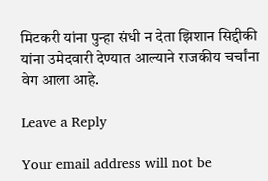मिटकरी यांना पुन्हा संधी न देता झिशान सिद्दीकी यांना उमेदवारी देण्यात आल्याने राजकीय चर्चांना वेग आला आहे.

Leave a Reply

Your email address will not be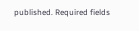published. Required fields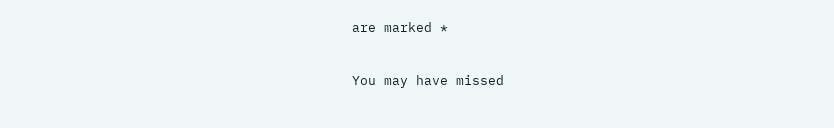are marked *

You may have missed